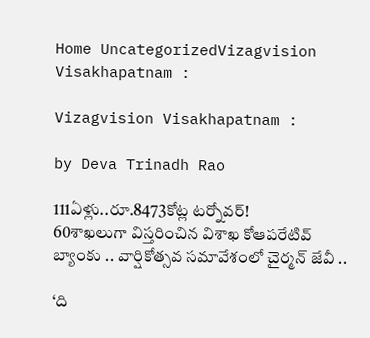Home UncategorizedVizagvision Visakhapatnam :

Vizagvision Visakhapatnam :

by Deva Trinadh Rao

111ఏళ్లు..రూ.8473కోట్ల టర్నోవర్!
60శాఖలుగా విస్తరించిన విశాఖ కోఆపరేటివ్ బ్యాంకు .. వార్షికోత్సవ సమావేశంలో చైర్మన్ జేవీ ..

‘ది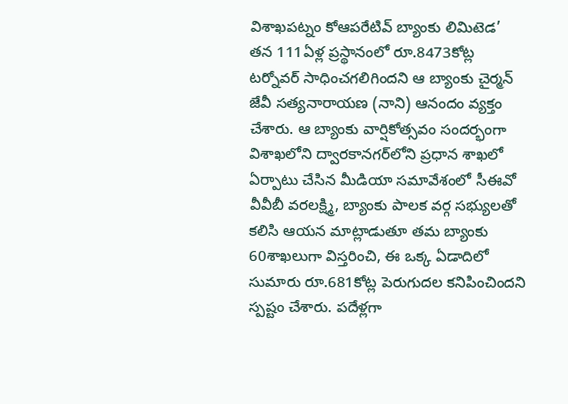విశాఖపట్నం కోఆపరేటివ్ బ్యాంకు లిమిటెడ’ తన 111ఏళ్ల ప్రస్థానంలో రూ.8473కోట్ల టర్నోవర్ సాధించగలిగిందని ఆ బ్యాంకు చైర్మన్ జేవీ సత్యనారాయణ (నాని) ఆనందం వ్యక్తం చేశారు. ఆ బ్యాంకు వార్షికోత్సవం సందర్భంగా విశాఖలోని ద్వారకానగర్‌లోని ప్రధాన శాఖలో ఏర్పాటు చేసిన మీడియా సమావేశంలో సీఈవో వీవీబీ వరలక్ష్మి, బ్యాంకు పాలక వర్గ సభ్యులతో కలిసి ఆయన మాట్లాడుతూ తమ బ్యాంకు 60శాఖలుగా విస్తరించి, ఈ ఒక్క ఏడాదిలో సుమారు రూ.681కోట్ల పెరుగుదల కనిపించిందని స్పష్టం చేశారు. పదేళ్లగా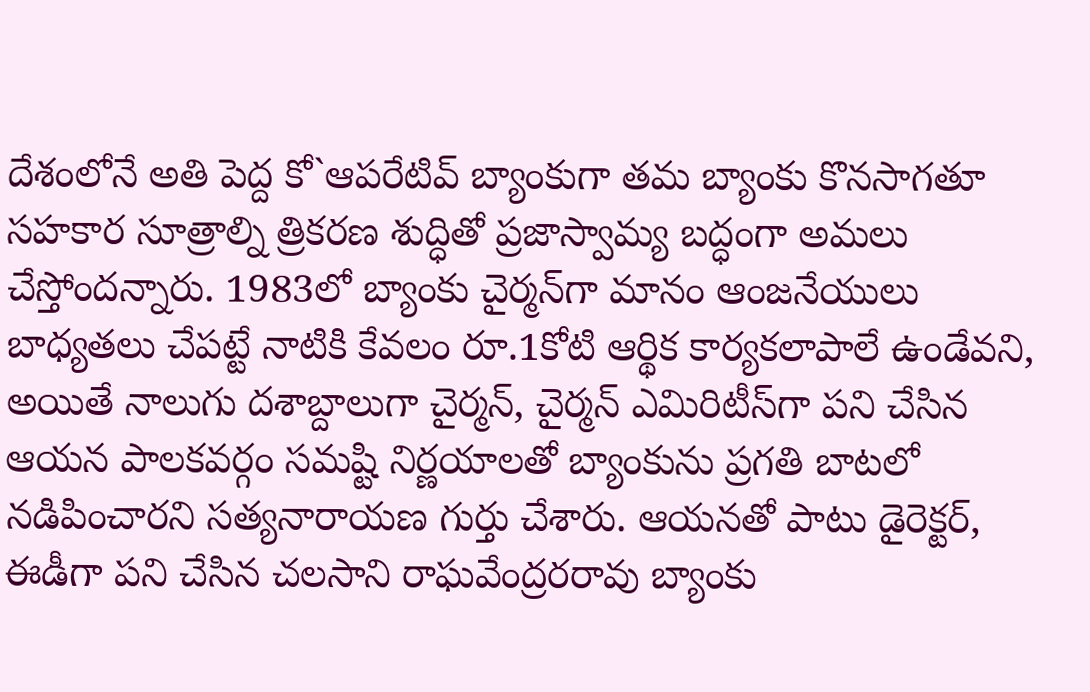దేశంలోనే అతి పెద్ద కో`ఆపరేటివ్ బ్యాంకుగా తమ బ్యాంకు కొనసాగతూ సహకార సూత్రాల్ని త్రికరణ శుద్ధితో ప్రజాస్వామ్య బద్ధంగా అమలు చేస్తోందన్నారు. 1983లో బ్యాంకు చైర్మన్‌గా మానం ఆంజనేయులు బాధ్యతలు చేపట్టే నాటికి కేవలం రూ.1కోటి ఆర్థిక కార్యకలాపాలే ఉండేవని, అయితే నాలుగు దశాబ్దాలుగా చైర్మన్, చైర్మన్ ఎమిరిటీస్‌గా పని చేసిన ఆయన పాలకవర్గం సమష్టి నిర్ణయాలతో బ్యాంకును ప్రగతి బాటలో నడిపించారని సత్యనారాయణ గుర్తు చేశారు. ఆయనతో పాటు డైరెక్టర్, ఈడీగా పని చేసిన చలసాని రాఘవేంద్రరరావు బ్యాంకు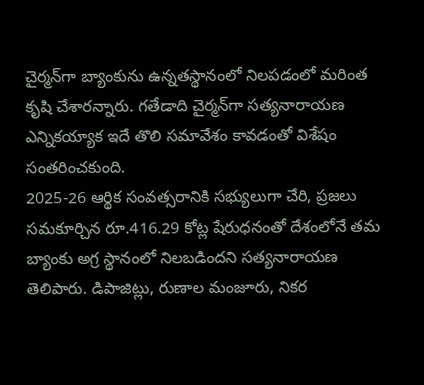చైర్మన్‌గా బ్యాంకును ఉన్నతస్థానంలో నిలపడంలో మరింత కృషి చేశారన్నారు. గతేడాది చైర్మన్‌గా సత్యనారాయణ ఎన్నికయ్యాక ఇదే తొలి సమావేశం కావడంతో విశేషం సంతరించకుంది.
2025-26 ఆర్థిక సంవత్సరానికి సభ్యులుగా చేరి, ప్రజలు సమకూర్చిన రూ.416.29 కోట్ల షేరుధనంతో దేశంలోనే తమ బ్యాంకు అగ్ర స్థానంలో నిలబడిందని సత్యనారాయణ తెలిపారు. డిపాజిట్లు, రుణాల మంజూరు, నికర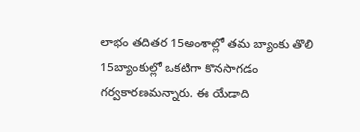లాభం తదితర 15అంశాల్లో తమ బ్యాంకు తొలి 15బ్యాంకుల్లో ఒకటిగా కొనసాగడం గర్వకారణమన్నారు. ఈ యేడాది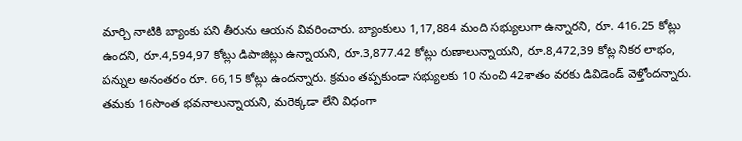మార్చి నాటికి బ్యాంకు పని తీరును ఆయన వివరించారు. బ్యాంకులు 1,17,884 మంది సభ్యులుగా ఉన్నారని, రూ. 416.25 కోట్లు ఉందని, రూ.4,594,97 కోట్లు డిపాజిట్లు ఉన్నాయని, రూ.3,877.42 కోట్లు రుణాలున్నాయని, రూ.8,472,39 కోట్ల నికర లాభం, పన్నుల అనంతరం రూ. 66,15 కోట్లు ఉందన్నారు. క్రమం తప్పకుండా సభ్యులకు 10 నుంచి 42శాతం వరకు డివిడెండ్ వెళ్తోందన్నారు. తమకు 16సొంత భవనాలున్నాయని, మరెక్కడా లేని విధంగా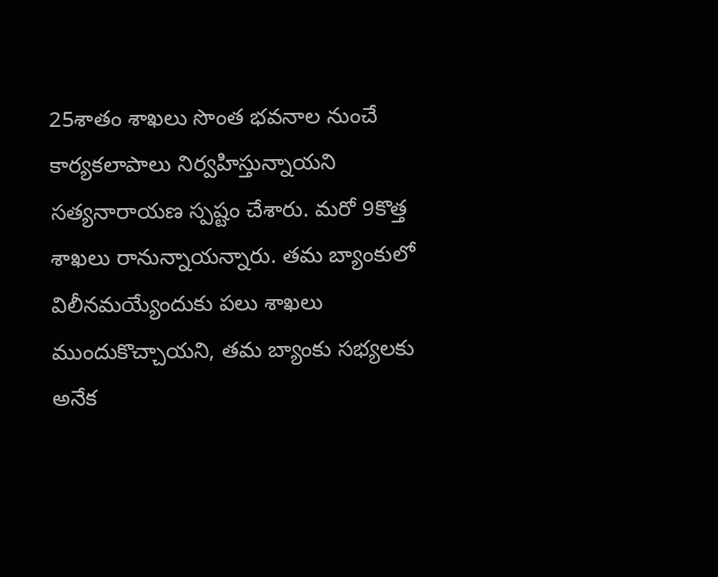25శాతం శాఖలు సొంత భవనాల నుంచే కార్యకలాపాలు నిర్వహిస్తున్నాయని సత్యనారాయణ స్పష్టం చేశారు. మరో 9కొత్త శాఖలు రానున్నాయన్నారు. తమ బ్యాంకులో విలీనమయ్యేందుకు పలు శాఖలు ముందుకొచ్చాయని, తమ బ్యాంకు సభ్యలకు అనేక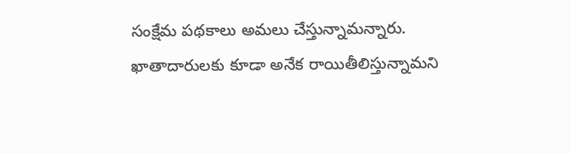సంక్షేమ పథకాలు అమలు చేస్తున్నామన్నారు. ఖాతాదారులకు కూడా అనేక రాయితీలిస్తున్నామని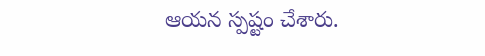ఆయన స్పష్టం చేశారు.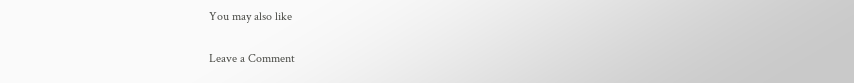You may also like

Leave a Comment